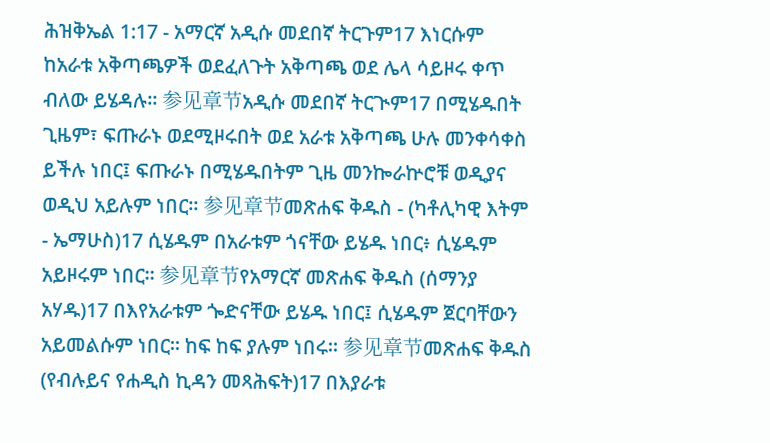ሕዝቅኤል 1:17 - አማርኛ አዲሱ መደበኛ ትርጉም17 እነርሱም ከአራቱ አቅጣጫዎች ወደፈለጉት አቅጣጫ ወደ ሌላ ሳይዞሩ ቀጥ ብለው ይሄዳሉ። 参见章节አዲሱ መደበኛ ትርጒም17 በሚሄዱበት ጊዜም፣ ፍጡራኑ ወደሚዞሩበት ወደ አራቱ አቅጣጫ ሁሉ መንቀሳቀስ ይችሉ ነበር፤ ፍጡራኑ በሚሄዱበትም ጊዜ መንኰራኵሮቹ ወዲያና ወዲህ አይሉም ነበር። 参见章节መጽሐፍ ቅዱስ - (ካቶሊካዊ እትም - ኤማሁስ)17 ሲሄዱም በአራቱም ጎናቸው ይሄዱ ነበር፥ ሲሄዱም አይዞሩም ነበር። 参见章节የአማርኛ መጽሐፍ ቅዱስ (ሰማንያ አሃዱ)17 በእየአራቱም ጐድናቸው ይሄዱ ነበር፤ ሲሄዱም ጀርባቸውን አይመልሱም ነበር። ከፍ ከፍ ያሉም ነበሩ። 参见章节መጽሐፍ ቅዱስ (የብሉይና የሐዲስ ኪዳን መጻሕፍት)17 በእያራቱ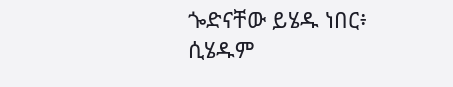ጐድናቸው ይሄዱ ነበር፥ ሲሄዱም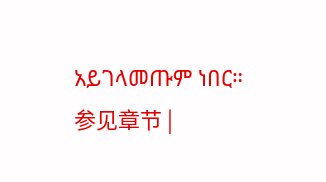አይገላመጡም ነበር። 参见章节 |